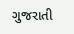ગુજરાતી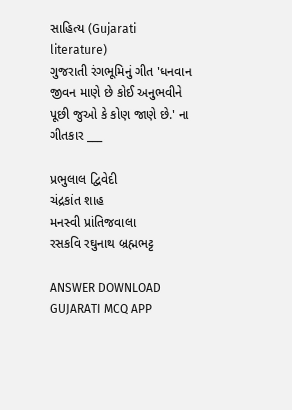સાહિત્ય (Gujarati literature)
ગુજરાતી રંગભૂમિનું ગીત 'ધનવાન જીવન માણે છે કોઈ અનુભવીને પૂછી જુઓ કે કોણ જાણે છે.' ના ગીતકાર ___

પ્રભુલાલ દ્વિવેદી
ચંદ્રકાંત શાહ
મનસ્વી પ્રાંતિજવાલા
રસકવિ રઘુનાથ બ્રહ્મભટ્ટ

ANSWER DOWNLOAD GUJARATI MCQ APP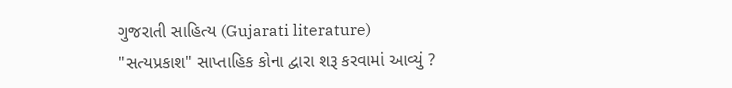ગુજરાતી સાહિત્ય (Gujarati literature)
"સત્યપ્રકાશ" સાપ્તાહિક કોના દ્વારા શરૂ કરવામાં આવ્યું ?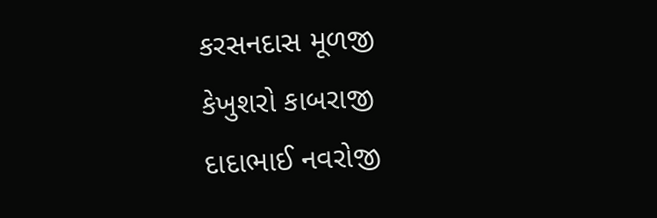કરસનદાસ મૂળજી
કેખુશરો કાબરાજી
દાદાભાઈ નવરોજી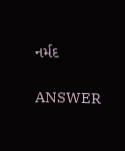નર્મદ

ANSWER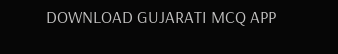DOWNLOAD GUJARATI MCQ APP